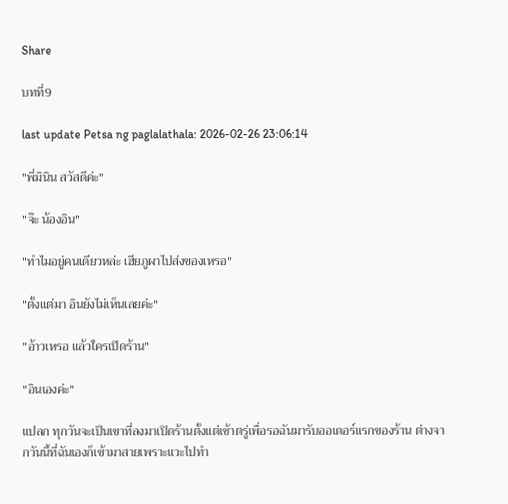Share

บทที่9

last update Petsa ng paglalathala: 2026-02-26 23:06:14

"พี่มินิน สวัสดีค่ะ"

"จ๊ะ น้องอิน"

"ทำไมอยู่คนเดียวหล่ะ เฮียภูผาไปส่งของเหรอ"

"ตั้งแต่มา อินยังไม่เห็นเลยค่ะ"

"อ้าวเหรอ แล้วใครเปิดร้าน"

"อินเองค่ะ"

แปลก ทุกวันจะเป็นเขาที่ลงมาเปิดร้านตั้งแต่เช้าตรู่เพื่อรอฉันมารับออเดอร์แรกของร้าน ต่างจากวันนี้ที่ฉันเองก็เข้ามาสายเพราะแวะไปทำ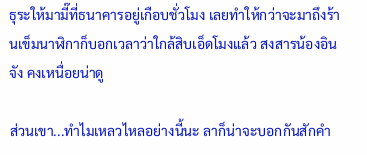ธุระให้มามี๊ที่ธนาคารอยู่เกือบชั่วโมง เลยทำให้กว่าจะมาถึงร้านเข็มนาฬิกาก็บอกเวลาว่าใกล้สิบเอ็ดโมงแล้ว สงสารน้องอินจัง คงเหนื่อยน่าดู

ส่วนเขา...ทำไมเหลวไหลอย่างนี้นะ ลาก็น่าจะบอกกันสักคำ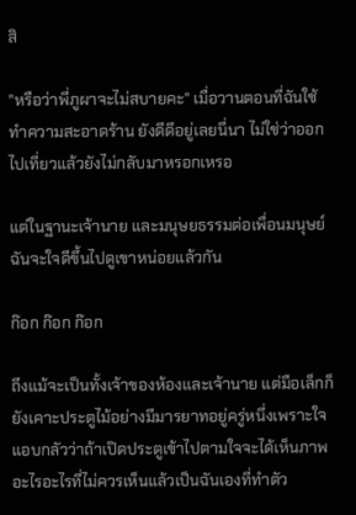สิ

"หรือว่าพี่ภูผาจะไม่สบายคะ" เมื่อวานตอนที่ฉันใช้ทำความสะอาดร้าน ยังดีดีอยู่เลยนี่นา ไม่ใช่ว่าออกไปเที่ยวแล้วยังไม่กลับมาหรอกเหรอ

แต่ในฐานะเจ้านาย และมนุษยธรรมต่อเพื่อนมนุษย์ ฉันจะใจดีขึ้นไปดูเขาหน่อยแล้วกัน

ก๊อก ก๊อก ก๊อก

ถึงแม้จะเป็นทั้งเจ้าของห้องและเจ้านาย แต่มือเล็กก็ยังเคาะประตูไม้อย่างมีมารยาทอยู่ครู่หนึ่งเพราะใจแอบกลัวว่าถ้าเปิดประตูเข้าไปตามใจจะได้เห็นภาพอะไรอะไรที่ไม่ควรเห็นแล้วเป็นฉันเองที่ทำตัว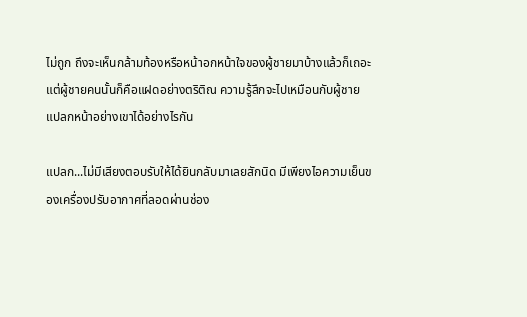ไม่ถูก ถึงจะเห็นกล้ามท้องหรือหน้าอกหน้าใจของผู้ชายมาบ้างแล้วก็เถอะ แต่ผู้ชายคนนั้นก็คือแฝดอย่างตริติณ ความรู้สึกจะไปเหมือนกับผู้ชายแปลกหน้าอย่างเขาได้อย่างไรกัน

แปลก...ไม่มีเสียงตอบรับให้ได้ยินกลับมาเลยสักนิด มีเพียงไอความเย็นของเครื่องปรับอากาศที่ลอดผ่านช่อง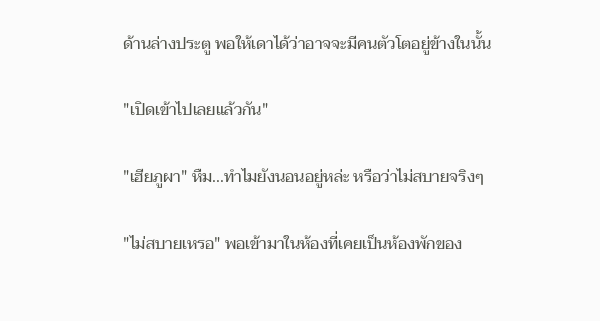ด้านล่างประตู พอให้เดาได้ว่าอาจจะมีคนตัวโตอยู่ข้างในนั้น

"เปิดเข้าไปเลยแล้วกัน"

"เฮียภูผา" หืม...ทำไมยังนอนอยู่หล่ะ หรือว่าไม่สบายจริงๆ

"ไม่สบายเหรอ" พอเข้ามาในห้องที่เคยเป็นห้องพักของ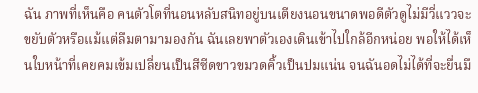ฉัน ภาพที่เห็นคือ คนตัวโตที่นอนหลับสนิทอยู่บนเตียงนอนขนาดพอดีตัวดูไม่มีวี่แววจะขยับตัวหรือแม้แต่ลืมตามามองกัน ฉันเลยพาตัวเองเดินเข้าไปใกล้อีกหน่อย พอให้ได้เห็นใบหน้าที่เคยคมเข้มเปลี่ยนเป็นสีซีดขาวขมวดคิ้วเป็นปมแน่น จนฉันอดไม่ได้ที่จะยื่นมื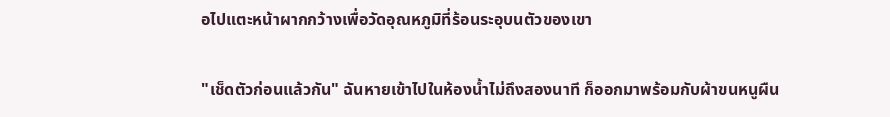อไปแตะหน้าผากกว้างเพื่อวัดอุณหภูมิที่ร้อนระอุบนตัวของเขา

"เช็ดตัวก่อนแล้วกัน" ฉันหายเข้าไปในห้องน้ำไม่ถึงสองนาที ก็ออกมาพร้อมกับผ้าขนหนูผืน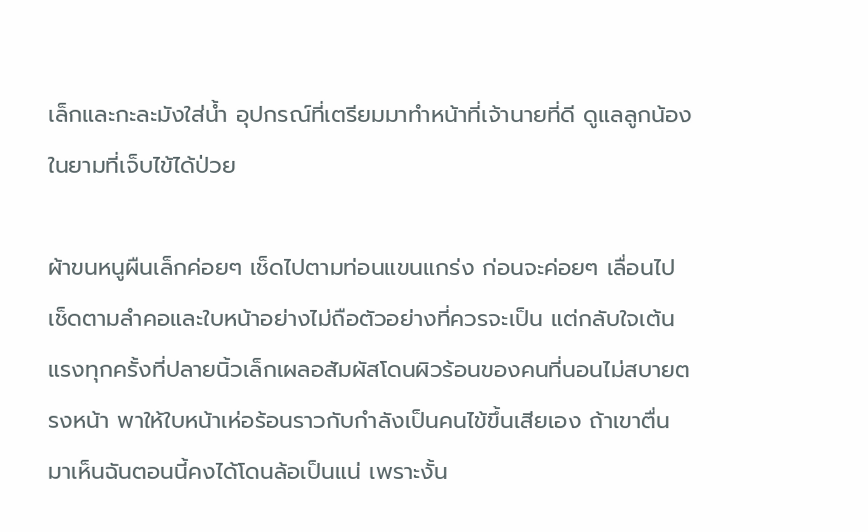เล็กและกะละมังใส่น้ำ อุปกรณ์ที่เตรียมมาทำหน้าที่เจ้านายที่ดี ดูแลลูกน้องในยามที่เจ็บไข้ได้ป่วย

ผ้าขนหนูผืนเล็กค่อยๆ เช็ดไปตามท่อนแขนแกร่ง ก่อนจะค่อยๆ เลื่อนไปเช็ดตามลำคอและใบหน้าอย่างไม่ถือตัวอย่างที่ควรจะเป็น แต่กลับใจเต้นแรงทุกครั้งที่ปลายนิ้วเล็กเผลอสัมผัสโดนผิวร้อนของคนที่นอนไม่สบายตรงหน้า พาให้ใบหน้าเห่อร้อนราวกับกำลังเป็นคนไข้ขึ้นเสียเอง ถ้าเขาตื่นมาเห็นฉันตอนนี้คงได้โดนล้อเป็นแน่ เพราะงั้น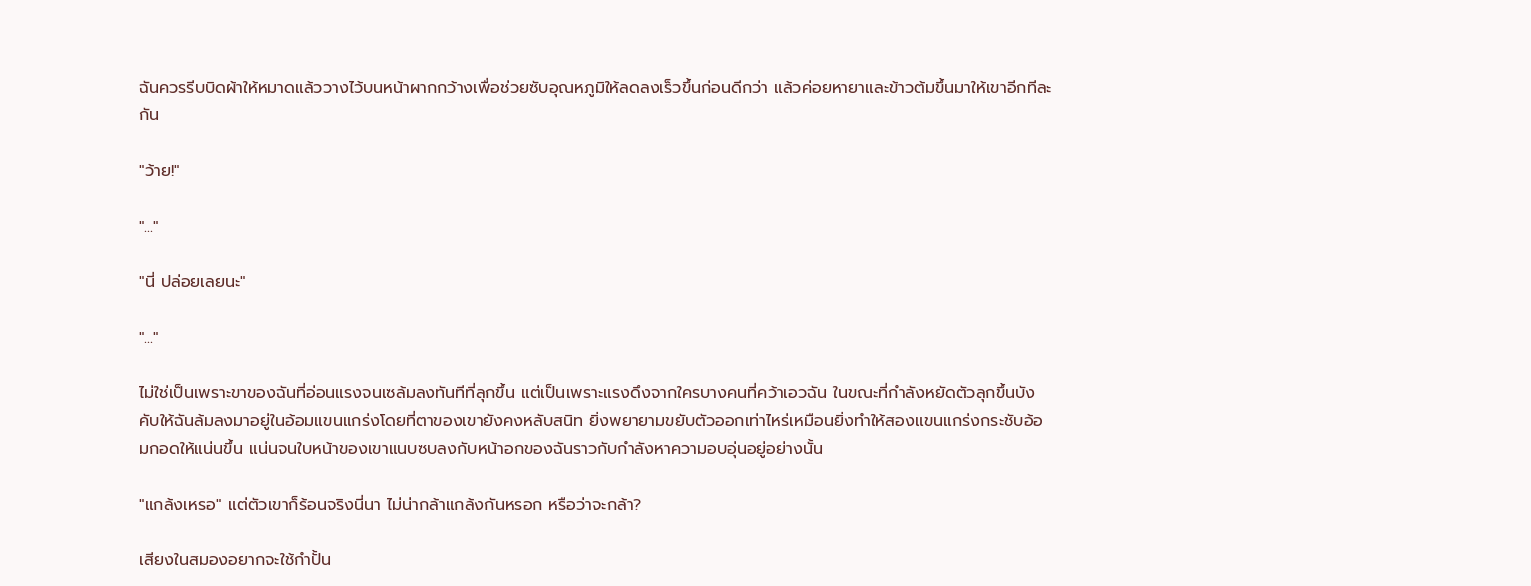ฉันควรรีบบิดผ้าให้หมาดแล้ววางไว้บนหน้าผากกว้างเพื่อช่วยซับอุณหภูมิให้ลดลงเร็วขึ้นก่อนดีกว่า แล้วค่อยหายาและข้าวต้มขึ้นมาให้เขาอีกทีละกัน

"ว้าย!"

"..."

"นี่ ปล่อยเลยนะ"

"..."

ไม่ใช่เป็นเพราะขาของฉันที่อ่อนแรงจนเซล้มลงทันทีที่ลุกขึ้น แต่เป็นเพราะแรงดึงจากใครบางคนที่คว้าเอวฉัน ในขณะที่กำลังหยัดตัวลุกขึ้นบังคับให้ฉันล้มลงมาอยู่ในอ้อมแขนแกร่งโดยที่ตาของเขายังคงหลับสนิท ยิ่งพยายามขยับตัวออกเท่าไหร่เหมือนยิ่งทำให้สองแขนแกร่งกระชับอ้อมกอดให้แน่นขึ้น แน่นจนใบหน้าของเขาแนบซบลงกับหน้าอกของฉันราวกับกำลังหาความอบอุ่นอยู่อย่างนั้น

"แกล้งเหรอ" แต่ตัวเขาก็ร้อนจริงนี่นา ไม่น่ากล้าแกล้งกันหรอก หรือว่าจะกล้า?

เสียงในสมองอยากจะใช้กำปั้น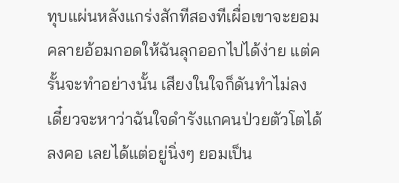ทุบแผ่นหลังแกร่งสักทีสองทีเผื่อเขาจะยอมคลายอ้อมกอดให้ฉันลุกออกไปได้ง่าย แต่ครั้นจะทำอย่างนั้น เสียงในใจก็ดันทำไม่ลง เดี๋ยวจะหาว่าฉันใจดำรังแกคนป่วยตัวโตได้ลงคอ เลยได้แต่อยู่นิ่งๆ ยอมเป็น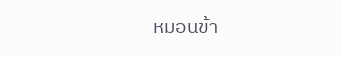หมอนข้า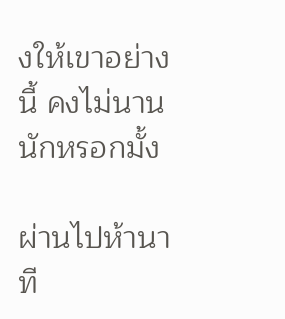งให้เขาอย่างนี้ คงไม่นานนักหรอกมั้ง

ผ่านไปห้านาที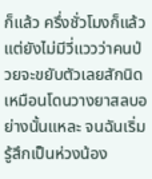ก็แล้ว ครึ่งชั่วโมงก็แล้ว แต่ยังไม่มีวี่แววว่าคนป่วยจะขยับตัวเลยสักนิด เหมือนโดนวางยาสลบอย่างนั้นแหละ จนฉันเริ่มรู้สึกเป็นห่วงน้อง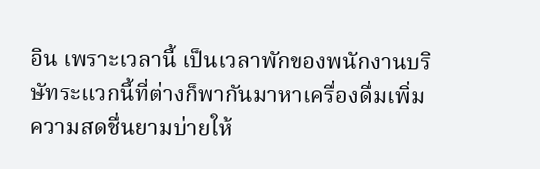อิน เพราะเวลานี้ เป็นเวลาพักของพนักงานบริษัทระแวกนี้ที่ต่างก็พากันมาหาเครื่องดื่มเพิ่มความสดชื่นยามบ่ายให้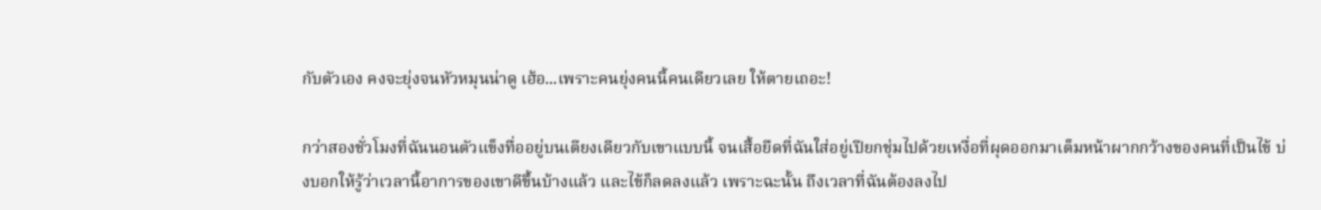กับตัวเอง คงจะยุ่งจนหัวหมุนน่าดู เฮ้อ...เพราะคนยุ่งคนนี้คนเดียวเลย ให้ตายเถอะ!

กว่าสองชั่วโมงที่ฉันนอนตัวแข็งทื่ออยู่บนเตียงเดียวกับเขาแบบนี้ จนเสื้อยืดที่ฉันใส่อยู่เปียกชุ่มไปด้วยเหงื่อที่ผุดออกมาเต็มหน้าผากกว้างของคนที่เป็นไข้ บ่งบอกให้รู้ว่าเวลานี้อาการของเขาดีขึ้นบ้างแล้ว และไข้ก็ลดลงแล้ว เพราะฉะนั้น ถึงเวลาที่ฉันต้องลงไป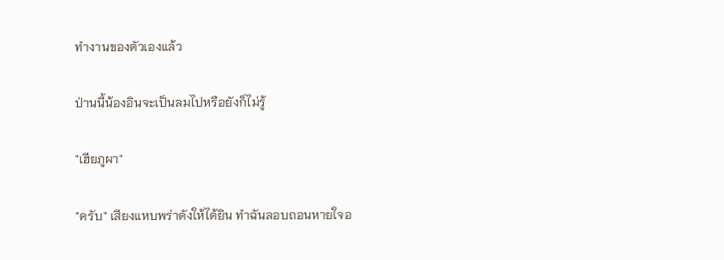ทำงานของตัวเองแล้ว

ป่านนี้น้องอินจะเป็นลมไปหรือยังก็ไม่รู้

"เฮียภูผา"

"ครับ" เสียงแหบพร่าดังให้ได้ยิน ทำฉันลอบถอนหายใจอ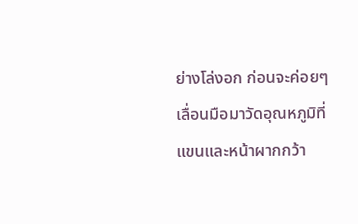ย่างโล่งอก ก่อนจะค่อยๆ เลื่อนมือมาวัดอุณหภูมิที่แขนและหน้าผากกว้า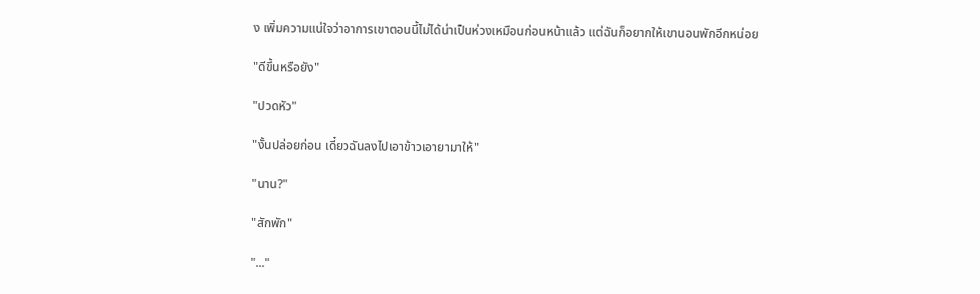ง เพิ่มความแน่ใจว่าอาการเขาตอนนี้ไม่ได้น่าเป็นห่วงเหมือนก่อนหน้าแล้ว แต่ฉันก็อยากให้เขานอนพักอีกหน่อย

"ดีขึ้นหรือยัง"

"ปวดหัว"

"งั้นปล่อยก่อน เดี๋ยวฉันลงไปเอาข้าวเอายามาให้"

"นาน?"

"สักพัก"

"..."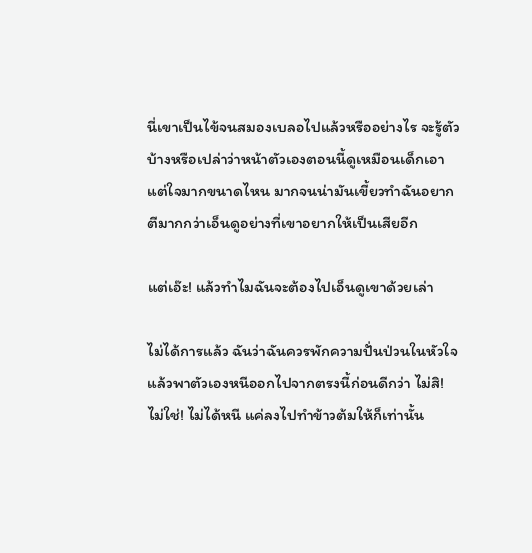นี่เขาเป็นไข้จนสมองเบลอไปแล้วหรืออย่างไร จะรู้ตัวบ้างหรือเปล่าว่าหน้าตัวเองตอนนี้ดูเหมือนเด็กเอาแต่ใจมากขนาดไหน มากจนน่ามันเขี้ยวทำฉันอยากตีมากกว่าเอ็นดูอย่างที่เขาอยากให้เป็นเสียอีก

แต่เอ๊ะ! แล้วทำไมฉันจะต้องไปเอ็นดูเขาด้วยเล่า

ไม่ได้การแล้ว ฉันว่าฉันควรพักความปั่นป่วนในหัวใจ แล้วพาตัวเองหนีออกไปจากตรงนี้ก่อนดีกว่า ไม่สิ! ไม่ใช่! ไม่ได้หนี แค่ลงไปทำข้าวต้มให้ก็เท่านั้น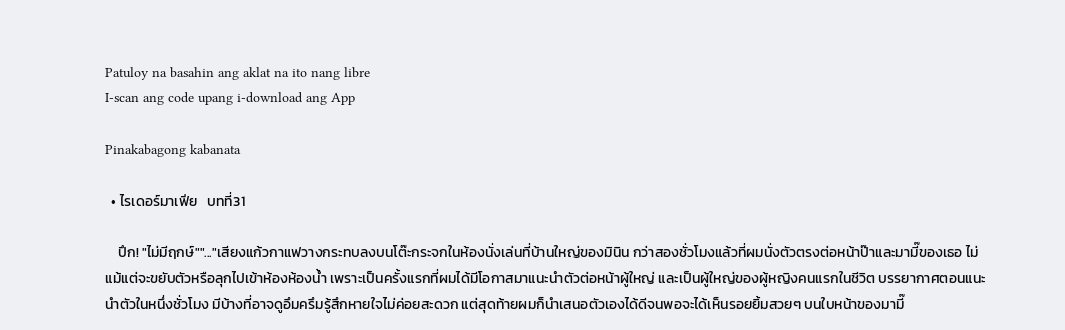Patuloy na basahin ang aklat na ito nang libre
I-scan ang code upang i-download ang App

Pinakabagong kabanata

  • ไรเดอร์มาเฟีย   บทที่31

    ปึก! "ไม่มีฤกษ์""..."เสียงแก้วกาแฟวางกระทบลงบนโต๊ะกระจกในห้องนั่งเล่นที่บ้านใหญ่ของมินิน กว่าสองชั่วโมงแล้วที่ผมนั่งตัวตรงต่อหน้าป๊าและมามี๊ของเธอ ไม่แม้แต่จะขยับตัวหรือลุกไปเข้าห้องห้องน้ำ เพราะเป็นครั้งแรกที่ผมได้มีโอกาสมาแนะนำตัวต่อหน้าผู้ใหญ่ และเป็นผู้ใหญ่ของผู้หญิงคนแรกในชีวิต บรรยากาศตอนแนะนำตัวในหนึ่งชั่วโมง มีบ้างที่อาจดูอึมครึมรู้สึกหายใจไม่ค่อยสะดวก แต่สุดท้ายผมก็นำเสนอตัวเองได้ดีจนพอจะได้เห็นรอยยิ้มสวยๆ บนใบหน้าของมามี๊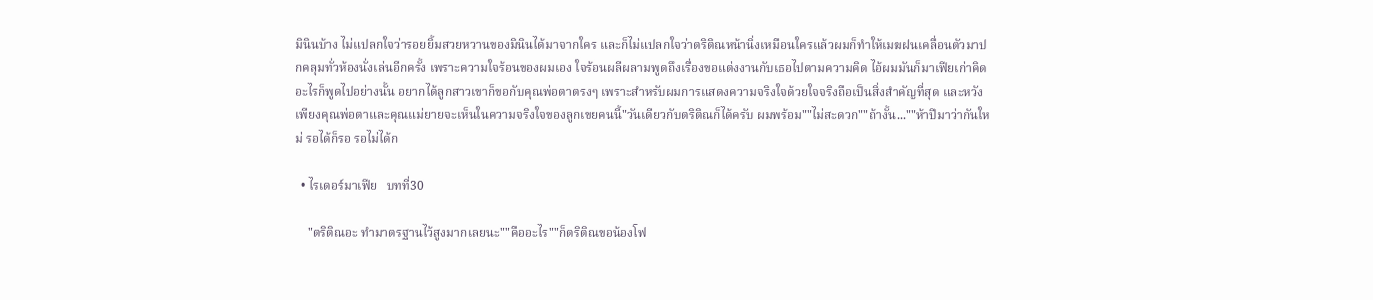มินินบ้าง ไม่แปลกใจว่ารอยยิ้มสวยหวานของมินินได้มาจากใคร และก็ไม่แปลกใจว่าตริติณหน้านิ่งเหมือนใครแล้วผมก็ทำให้เมฆฝนเคลื่อนตัวมาปกคลุมทั่วห้องนั่งเล่นอีกครั้ง เพราะความใจร้อนของผมเอง ใจร้อนผลีผลามพูดถึงเรื่องขอแต่งงานกับเธอไปตามความคิด ไอ้ผมมันก็มาเฟียเก่าคิดอะไรก็พูดไปอย่างนั้น อยากได้ลูกสาวเขาก็ขอกับคุณพ่อตาตรงๆ เพราะสำหรับผมการแสดงความจริงใจด้วยใจจริงถือเป็นสิ่งสำคัญที่สุด และหวังเพียงคุณพ่อตาและคุณแม่ยายจะเห็นในความจริงใจของลูกเขยคนนี้"วันเดียวกับตริติณก็ได้ครับ ผมพร้อม""ไม่สะดวก""ถ้างั้น...""ห้าปีมาว่ากันใหม่ รอได้ก็รอ รอไม่ได้ก

  • ไรเดอร์มาเฟีย   บทที่30

    "ตริติณอะ ทำมาตรฐานไว้สูงมากเลยนะ""คืออะไร""ก็ตริติณขอน้องโฟ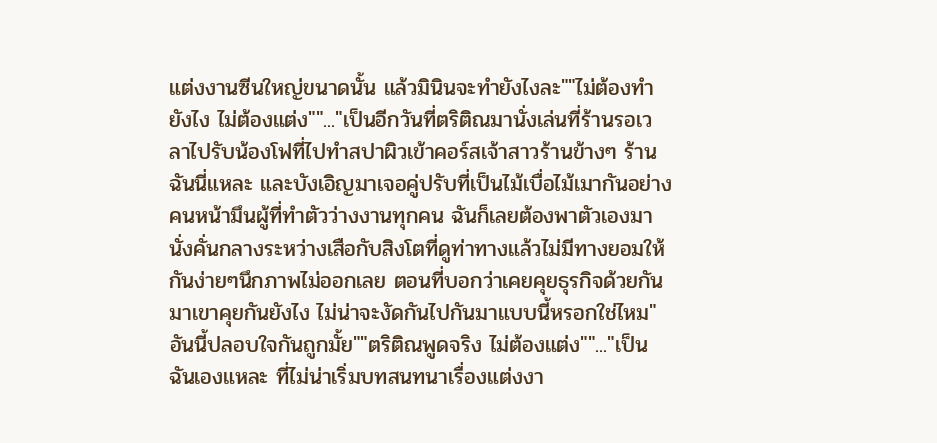แต่งงานซีนใหญ่ขนาดนั้น แล้วมินินจะทำยังไงละ""ไม่ต้องทำยังไง ไม่ต้องแต่ง""..."เป็นอีกวันที่ตริติณมานั่งเล่นที่ร้านรอเวลาไปรับน้องโฟที่ไปทำสปาผิวเข้าคอร์สเจ้าสาวร้านข้างๆ ร้านฉันนี่แหละ และบังเอิญมาเจอคู่ปรับที่เป็นไม้เบื่อไม้เมากันอย่างคนหน้ามึนผู้ที่ทำตัวว่างงานทุกคน ฉันก็เลยต้องพาตัวเองมานั่งคั่นกลางระหว่างเสือกับสิงโตที่ดูท่าทางแล้วไม่มีทางยอมให้กันง่ายๆนึกภาพไม่ออกเลย ตอนที่บอกว่าเคยคุยธุรกิจด้วยกันมาเขาคุยกันยังไง ไม่น่าจะงัดกันไปกันมาแบบนี้หรอกใช่ไหม"อันนี้ปลอบใจกันถูกมั้ย""ตริติณพูดจริง ไม่ต้องแต่ง""..."เป็นฉันเองแหละ ที่ไม่น่าเริ่มบทสนทนาเรื่องแต่งงา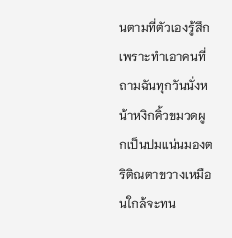นตามที่ตัวเองรู้สึก เพราะทำเอาคนที่ถามฉันทุกวันนั่งหน้าหงิกคิ้วขมวดผูกเป็นปมแน่นมองตริติณตาขวางเหมือนใกล้จะทน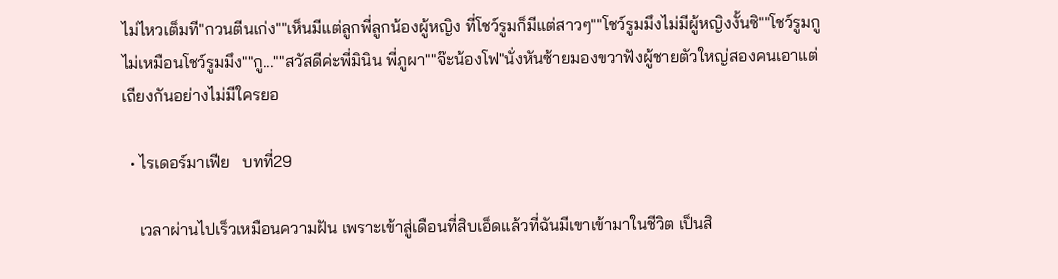ไม่ไหวเต็มที"กวนตีนเก่ง""เห็นมีแต่ลูกพี่ลูกน้องผู้หญิง ที่โชว์รูมก็มีแต่สาวๆ""โชว์รูมมึงไม่มีผู้หญิงงั้นซิ""โชว์รูมกูไม่เหมือนโชว์รูมมึง""กู...""สวัสดีค่ะพี่มินิน พี่ภูผา""จ๊ะน้องโฟ"นั่งหันซ้ายมองขวาฟังผู้ชายตัวใหญ่สองคนเอาแต่เถียงกันอย่างไม่มีใครยอ

  • ไรเดอร์มาเฟีย   บทที่29

    เวลาผ่านไปเร็วเหมือนความฝัน เพราะเข้าสู่เดือนที่สิบเอ็ดแล้วที่ฉันมีเขาเข้ามาในชีวิต เป็นสิ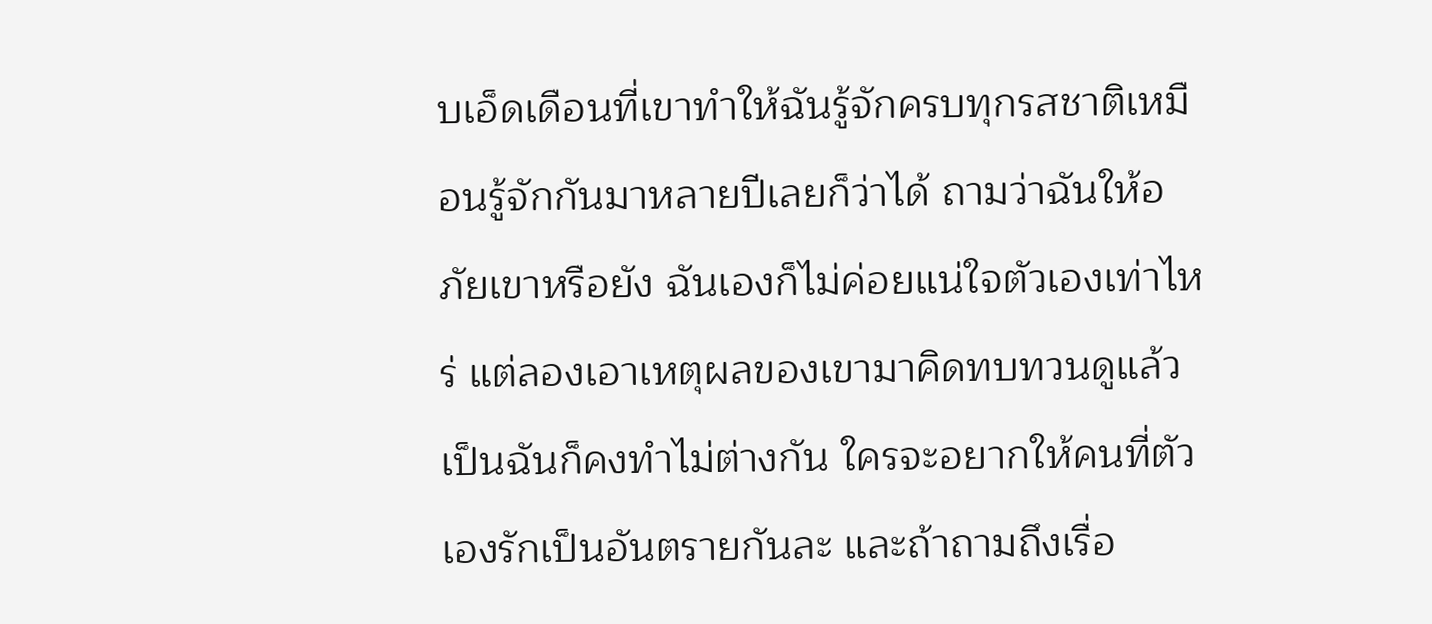บเอ็ดเดือนที่เขาทำให้ฉันรู้จักครบทุกรสชาติเหมือนรู้จักกันมาหลายปีเลยก็ว่าได้ ถามว่าฉันให้อภัยเขาหรือยัง ฉันเองก็ไม่ค่อยแน่ใจตัวเองเท่าไหร่ แต่ลองเอาเหตุผลของเขามาคิดทบทวนดูแล้ว เป็นฉันก็คงทำไม่ต่างกัน ใครจะอยากให้คนที่ตัวเองรักเป็นอันตรายกันละ และถ้าถามถึงเรื่อ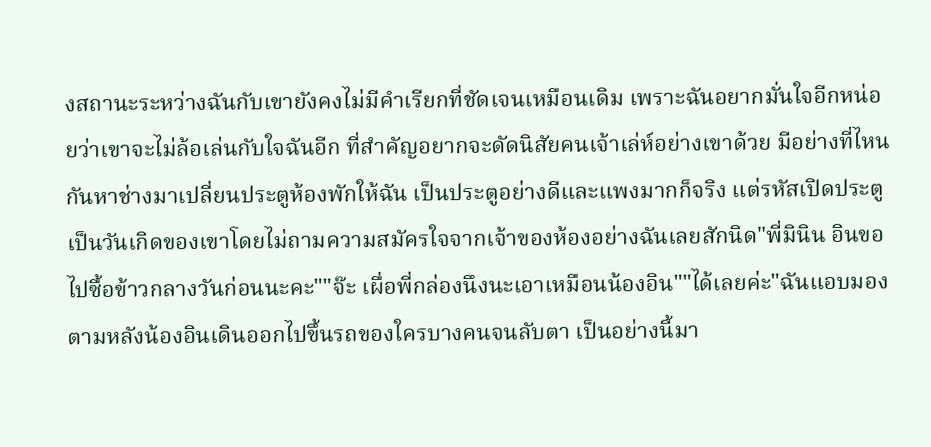งสถานะระหว่างฉันกับเขายังคงไม่มีคำเรียกที่ชัดเจนเหมือนเดิม เพราะฉันอยากมั่นใจอีกหน่อยว่าเขาจะไม่ล้อเล่นกับใจฉันอีก ที่สำคัญอยากจะดัดนิสัยคนเจ้าเล่ห์อย่างเขาด้วย มีอย่างที่ไหนกันหาช่างมาเปลี่ยนประตูห้องพักให้ฉัน เป็นประตูอย่างดีและแพงมากก็จริง แต่รหัสเปิดประตูเป็นวันเกิดของเขาโดยไม่ถามความสมัครใจจากเจ้าของห้องอย่างฉันเลยสักนิด"พี่มินิน อินขอไปซื้อข้าวกลางวันก่อนนะคะ""จ๊ะ เผื่อพี่กล่องนึงนะเอาเหมือนน้องอิน""ได้เลยค่ะ"ฉันแอบมองตามหลังน้องอินเดินออกไปขึ้นรถของใครบางคนจนลับตา เป็นอย่างนี้มา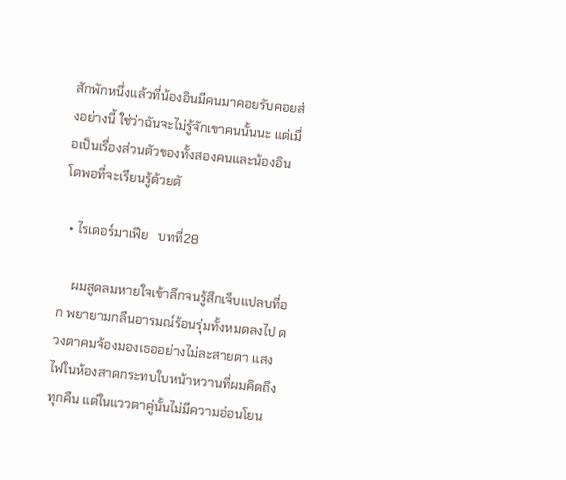สักพักหนึ่งแล้วที่น้องอินมีคนมาคอยรับคอยส่งอย่างนี้ ใช่ว่าฉันจะไม่รู้จักเขาคนนั้นนะ แต่เมื่อเป็นเรื่องส่วนตัวของทั้งสองคนและน้องอินโตพอที่จะเรียนรู้ด้วยตั

  • ไรเดอร์มาเฟีย   บทที่28

    ผมสูดลมหายใจเข้าลึกจนรู้สึกเจ็บแปลบที่อก พยายามกลืนอารมณ์ร้อนรุ่มทั้งหมดลงไป ดวงตาคมจ้องมองเธออย่างไม่ละสายตา แสงไฟในห้องสาดกระทบใบหน้าหวานที่ผมคิดถึงทุกคืน แต่ในแววตาคู่นั้นไม่มีความอ่อนโยน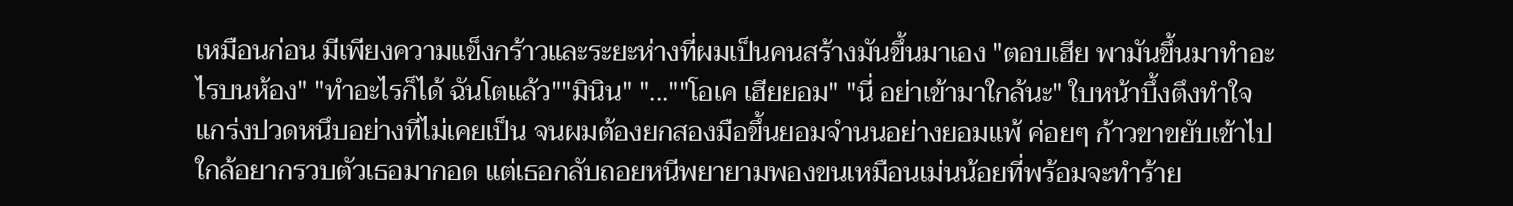เหมือนก่อน มีเพียงความแข็งกร้าวและระยะห่างที่ผมเป็นคนสร้างมันขึ้นมาเอง "ตอบเฮีย พามันขึ้นมาทำอะไรบนห้อง" "ทำอะไรก็ได้ ฉันโตแล้ว""มินิน" "...""โอเค เฮียยอม" "นี่ อย่าเข้ามาใกล้นะ" ใบหน้าบึ้งตึงทำใจแกร่งปวดหนึบอย่างที่ไม่เคยเป็น จนผมต้องยกสองมือขึ้นยอมจำนนอย่างยอมแพ้ ค่อยๆ ก้าวขาขยับเข้าไปใกล้อยากรวบตัวเธอมากอด แต่เธอกลับถอยหนีพยายามพองขนเหมือนเม่นน้อยที่พร้อมจะทำร้าย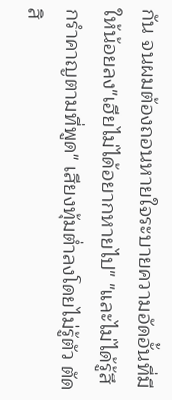กัน จนผมต้องถอนหายใจระบายความอัดอั้นที่มีให้น้อยลง"เฮียไม่ได้อยากหายไป" "และไม่ได้รู้สึกรำคาญตามที่พูด" เสียงทุ้มต่ำลงโดยไม่รู้ตัว ตัดสิ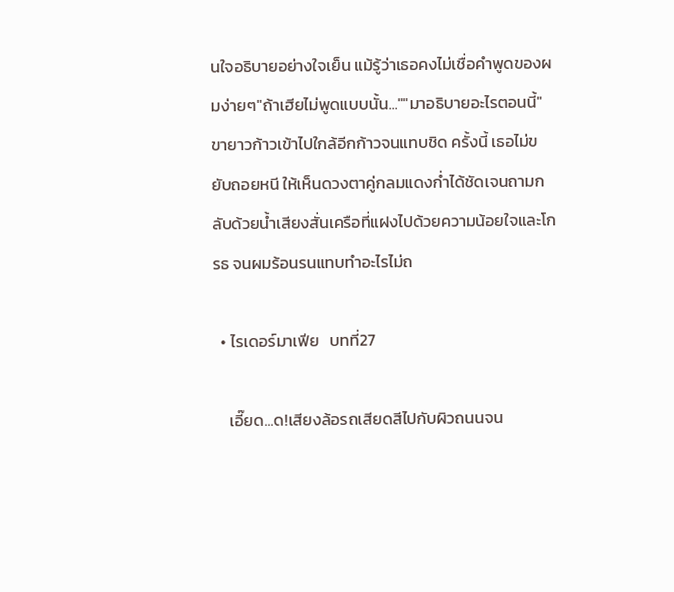นใจอธิบายอย่างใจเย็น แม้รู้ว่าเธอคงไม่เชื่อคำพูดของผมง่ายๆ"ถ้าเฮียไม่พูดแบบนั้น...""มาอธิบายอะไรตอนนี้" ขายาวก้าวเข้าไปใกล้อีกก้าวจนแทบชิด ครั้งนี้ เธอไม่ขยับถอยหนี ให้เห็นดวงตาคู่กลมแดงก่ำได้ชัดเจนถามกลับด้วยน้ำเสียงสั่นเครือที่แฝงไปด้วยความน้อยใจและโกรธ จนผมร้อนรนแทบทำอะไรไม่ถ

  • ไรเดอร์มาเฟีย   บทที่27

    เอี๊ยด...ด!เสียงล้อรถเสียดสีไปกับผิวถนนจน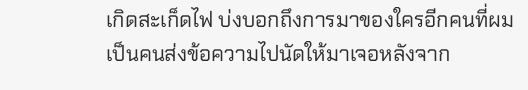เกิดสะเก็ดไฟ บ่งบอกถึงการมาของใครอีกคนที่ผมเป็นคนส่งข้อความไปนัดให้มาเจอหลังจาก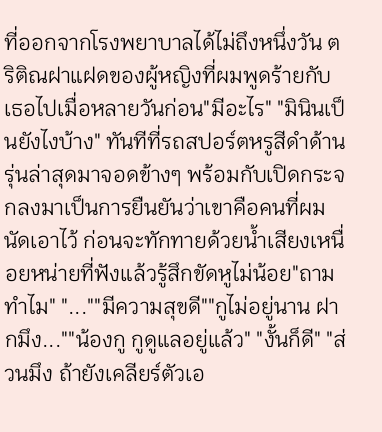ที่ออกจากโรงพยาบาลได้ไม่ถึงหนึ่งวัน ตริติณฝาแฝดของผู้หญิงที่ผมพูดร้ายกับเธอไปเมื่อหลายวันก่อน"มีอะไร" "มินินเป็นยังไงบ้าง" ทันทีที่รถสปอร์ตหรูสีดำด้านรุ่นล่าสุดมาจอดข้างๆ พร้อมกับเปิดกระจกลงมาเป็นการยืนยันว่าเขาคือคนที่ผมนัดเอาไว้ ก่อนจะทักทายด้วยน้ำเสียงเหนื่อยหน่ายที่ฟังแล้วรู้สึกขัดหูไม่น้อย"ถามทำไม" "...""มีความสุขดี""กูไม่อยู่นาน ฝากมึง...""น้องกู กูดูแลอยู่แล้ว" "งั้นก็ดี" "ส่วนมึง ถ้ายังเคลียร์ตัวเอ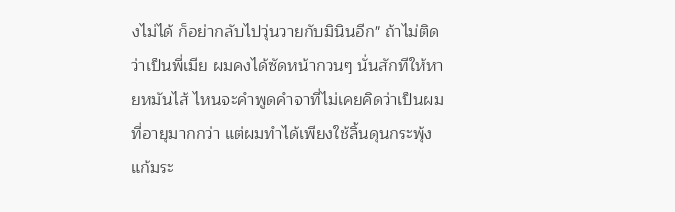งไม่ได้ ก็อย่ากลับไปวุ่นวายกับมินินอีก" ถ้าไม่ติดว่าเป็นพี่เมีย ผมคงได้ซัดหน้ากวนๆ นั่นสักทีให้หายหมันไส้ ไหนจะคำพูดคำจาที่ไม่เคยคิดว่าเป็นผมที่อายุมากกว่า แต่ผมทำได้เพียงใช้ลิ้นดุนกระพุ้งแก้มระ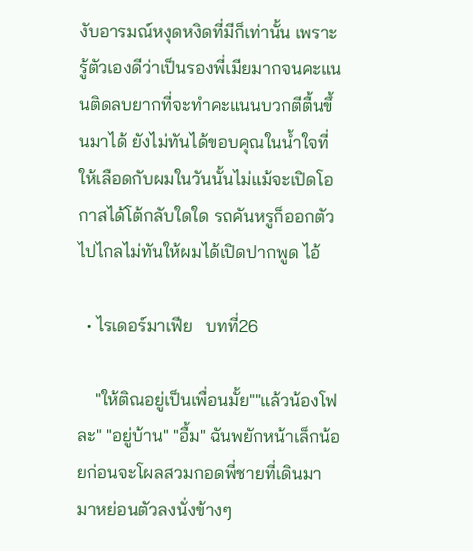งับอารมณ์หงุดหงิดที่มีก็เท่านั้น เพราะรู้ตัวเองดีว่าเป็นรองพี่เมียมากจนคะแนนติดลบยากที่จะทำคะแนนบวกตีตื้นขึ้นมาได้ ยังไม่ทันได้ขอบคุณในน้ำใจที่ให้เลือดกับผมในวันนั้นไม่แม้จะเปิดโอกาสได้โต้กลับใดใด รถคันหรูก็ออกตัวไปไกลไม่ทันให้ผมได้เปิดปากพูด ไอ้

  • ไรเดอร์มาเฟีย   บทที่26

    "ให้ติณอยู่เป็นเพื่อนมั้ย""แล้วน้องโฟละ" "อยู่บ้าน" "อื้ม" ฉันพยักหน้าเล็กน้อยก่อนจะโผลสวมกอดพี่ชายที่เดินมามาหย่อนตัวลงนั่งข้างๆ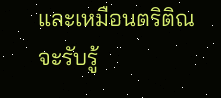และเหมือนตริติณจะรับรู้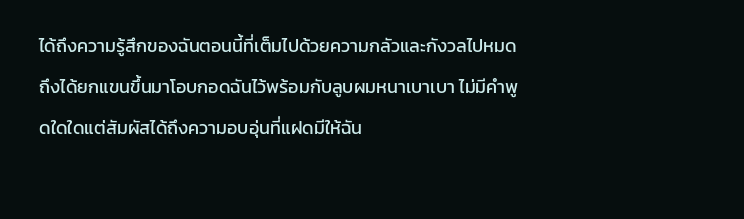ได้ถึงความรู้สึกของฉันตอนนี้ที่เต็มไปด้วยความกลัวและกังวลไปหมดถึงได้ยกแขนขึ้นมาโอบกอดฉันไว้พร้อมกับลูบผมหนาเบาเบา ไม่มีคำพูดใดใดแต่สัมผัสได้ถึงความอบอุ่นที่แฝดมีให้ฉัน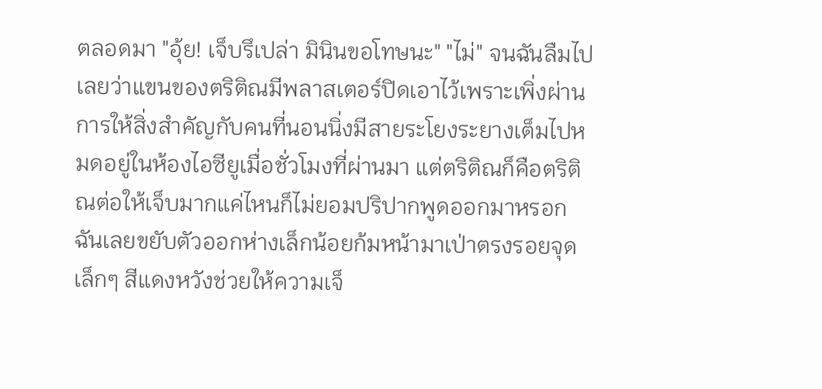ตลอดมา "อุ้ย! เจ็บรึเปล่า มินินขอโทษนะ" "ไม่" จนฉันลืมไปเลยว่าแขนของตริติณมีพลาสเตอร์ปิดเอาไว้เพราะเพิ่งผ่านการให้สิ่งสำคัญกับคนที่นอนนิ่งมีสายระโยงระยางเต็มไปหมดอยู่ในห้องไอซียูเมื่อชั่วโมงที่ผ่านมา แต่ตริติณก็คือตริติณต่อให้เจ็บมากแค่ไหนก็ไม่ยอมปริปากพูดออกมาหรอก ฉันเลยขยับตัวออกห่างเล็กน้อยก้มหน้ามาเป่าตรงรอยจุดเล็กๆ สีแดงหวังช่วยให้ความเจ็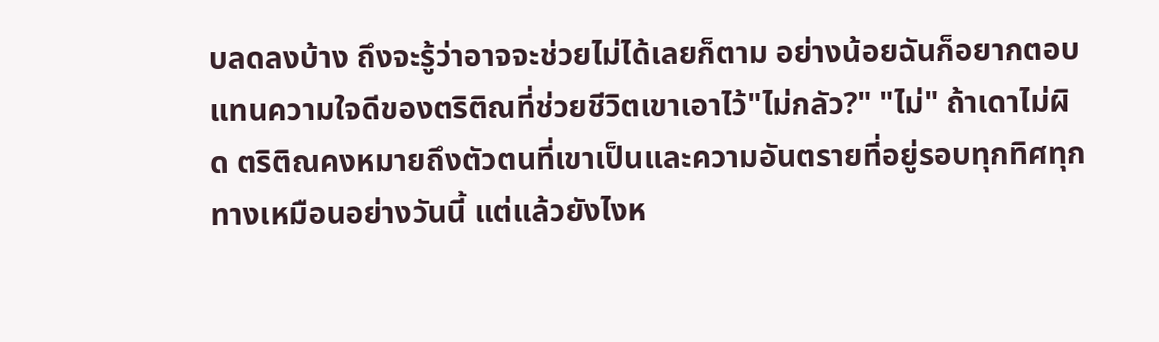บลดลงบ้าง ถึงจะรู้ว่าอาจจะช่วยไม่ได้เลยก็ตาม อย่างน้อยฉันก็อยากตอบแทนความใจดีของตริติณที่ช่วยชีวิตเขาเอาไว้"ไม่กลัว?" "ไม่" ถ้าเดาไม่ผิด ตริติณคงหมายถึงตัวตนที่เขาเป็นและความอันตรายที่อยู่รอบทุกทิศทุกทางเหมือนอย่างวันนี้ แต่แล้วยังไงห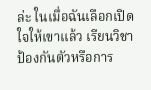ล่ะ ในเมื่อฉันเลือกเปิดใจให้เขาแล้ว เรียนวิชาป้องกันตัวหรือการ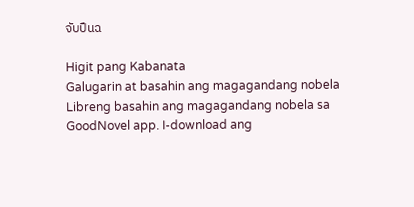จับปืนฉ

Higit pang Kabanata
Galugarin at basahin ang magagandang nobela
Libreng basahin ang magagandang nobela sa GoodNovel app. I-download ang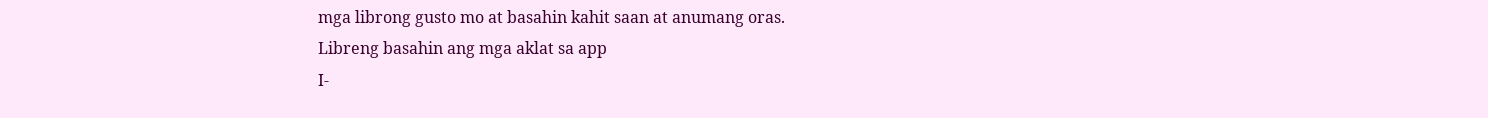mga librong gusto mo at basahin kahit saan at anumang oras.
Libreng basahin ang mga aklat sa app
I-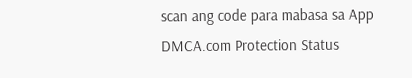scan ang code para mabasa sa App
DMCA.com Protection Status